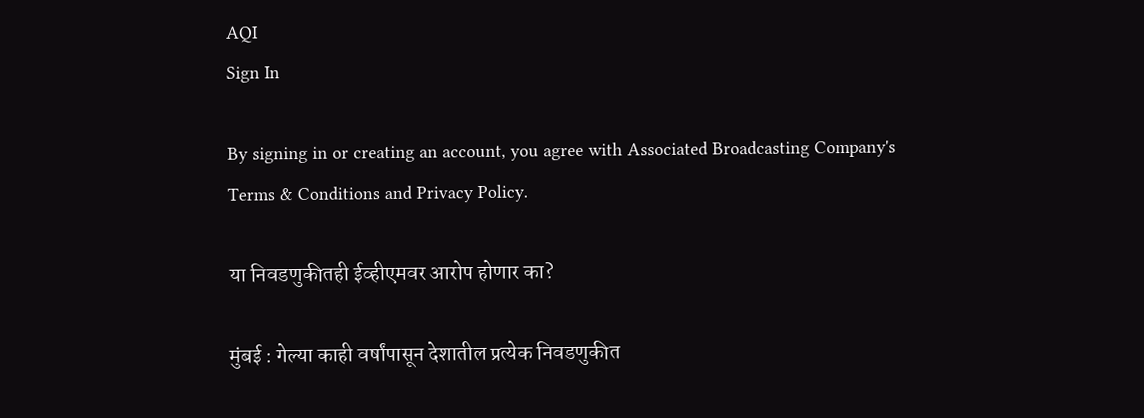AQI
Sign In

By signing in or creating an account, you agree with Associated Broadcasting Company's Terms & Conditions and Privacy Policy.

या निवडणुकीतही ईव्हीएमवर आरोप होणार का?

मुंबई : गेल्या काही वर्षांपासून देशातील प्रत्येक निवडणुकीत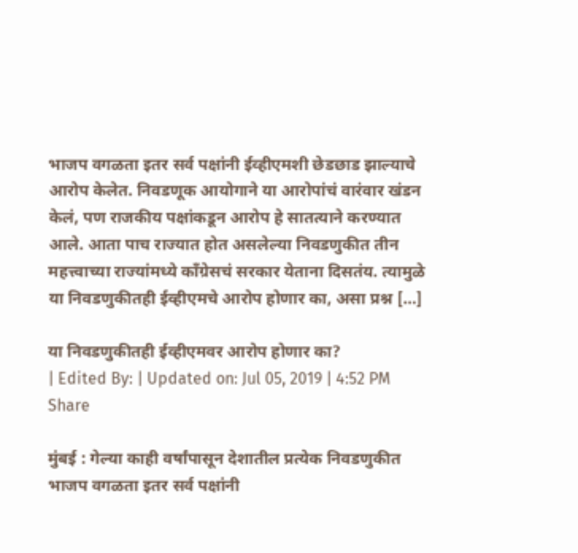भाजप वगळता इतर सर्व पक्षांनी ईव्हीएमशी छेडछाड झाल्याचे आरोप केलेत. निवडणूक आयोगाने या आरोपांचं वारंवार खंडन केलं, पण राजकीय पक्षांकडून आरोप हे सातत्याने करण्यात आले. आता पाच राज्यात होत असलेल्या निवडणुकीत तीन महत्त्वाच्या राज्यांमध्ये काँग्रेसचं सरकार येताना दिसतंय. त्यामुळे या निवडणुकीतही ईव्हीएमचे आरोप होणार का, असा प्रश्न […]

या निवडणुकीतही ईव्हीएमवर आरोप होणार का?
| Edited By: | Updated on: Jul 05, 2019 | 4:52 PM
Share

मुंबई : गेल्या काही वर्षांपासून देशातील प्रत्येक निवडणुकीत भाजप वगळता इतर सर्व पक्षांनी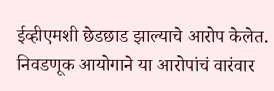ईव्हीएमशी छेडछाड झाल्याचे आरोप केलेत. निवडणूक आयोगाने या आरोपांचं वारंवार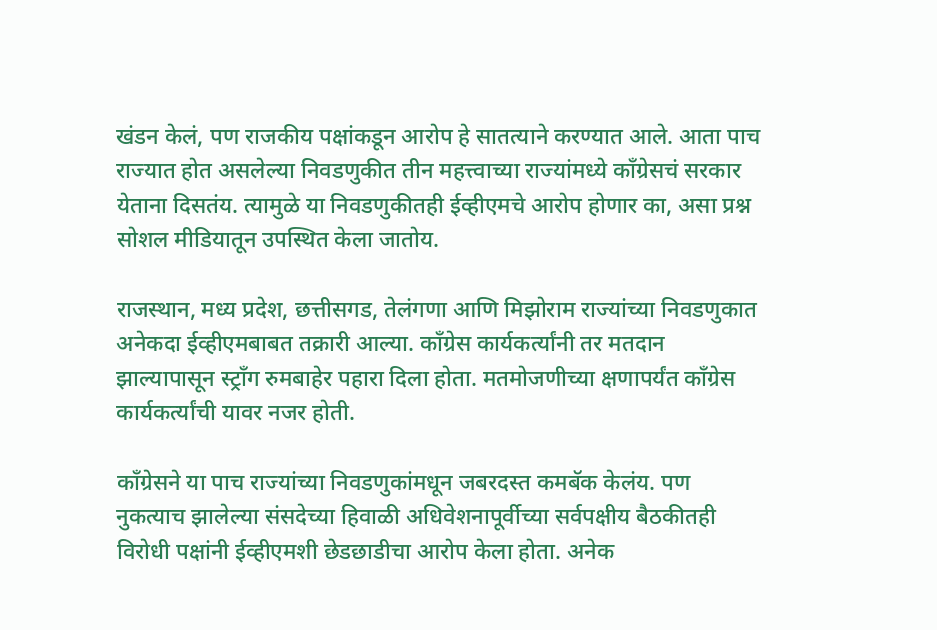खंडन केलं, पण राजकीय पक्षांकडून आरोप हे सातत्याने करण्यात आले. आता पाच राज्यात होत असलेल्या निवडणुकीत तीन महत्त्वाच्या राज्यांमध्ये काँग्रेसचं सरकार येताना दिसतंय. त्यामुळे या निवडणुकीतही ईव्हीएमचे आरोप होणार का, असा प्रश्न सोशल मीडियातून उपस्थित केला जातोय.

राजस्थान, मध्य प्रदेश, छत्तीसगड, तेलंगणा आणि मिझोराम राज्यांच्या निवडणुकात अनेकदा ईव्हीएमबाबत तक्रारी आल्या. काँग्रेस कार्यकर्त्यांनी तर मतदान झाल्यापासून स्ट्राँग रुमबाहेर पहारा दिला होता. मतमोजणीच्या क्षणापर्यंत काँग्रेस कार्यकर्त्यांची यावर नजर होती.

काँग्रेसने या पाच राज्यांच्या निवडणुकांमधून जबरदस्त कमबॅक केलंय. पण नुकत्याच झालेल्या संसदेच्या हिवाळी अधिवेशनापूर्वीच्या सर्वपक्षीय बैठकीतही विरोधी पक्षांनी ईव्हीएमशी छेडछाडीचा आरोप केला होता. अनेक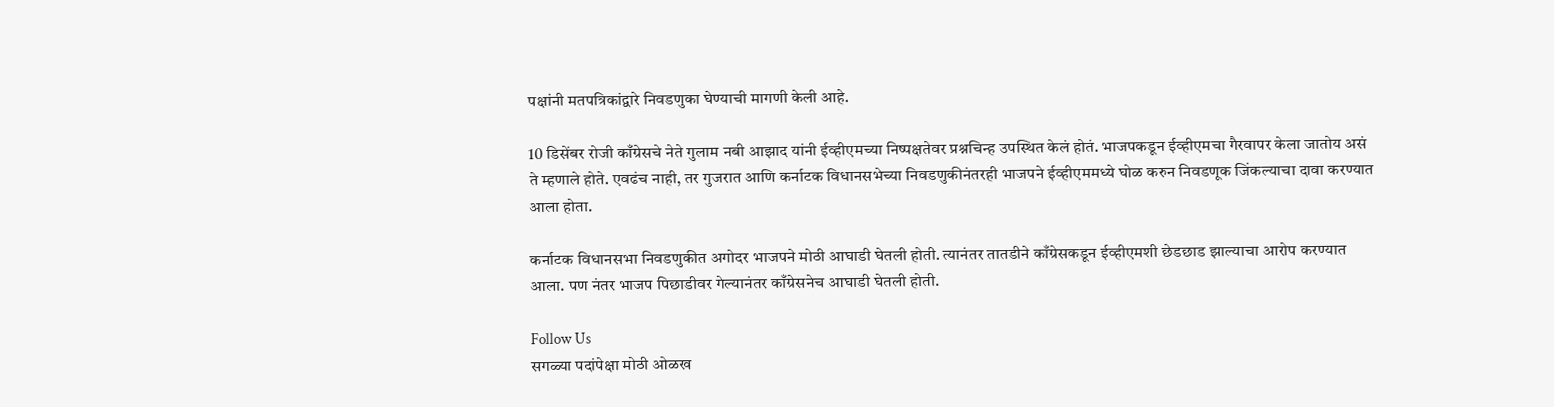पक्षांनी मतपत्रिकांद्वारे निवडणुका घेण्याची मागणी केली आहे.

10 डिसेंबर रोजी काँग्रेसचे नेते गुलाम नबी आझाद यांनी ईव्हीएमच्या निष्पक्षतेवर प्रश्नचिन्ह उपस्थित केलं होतं. भाजपकडून ईव्हीएमचा गैरवापर केला जातोय असं ते म्हणाले होते. एवढंच नाही, तर गुजरात आणि कर्नाटक विधानसभेच्या निवडणुकीनंतरही भाजपने ईव्हीएममध्ये घोळ करुन निवडणूक जिंकल्याचा दावा करण्यात आला होता.

कर्नाटक विधानसभा निवडणुकीत अगोदर भाजपने मोठी आघाडी घेतली होती. त्यानंतर तातडीने काँग्रेसकडून ईव्हीएमशी छेडछाड झाल्याचा आरोप करण्यात आला. पण नंतर भाजप पिछाडीवर गेल्यानंतर काँग्रेसनेच आघाडी घेतली होती.

Follow Us
सगळ्या पदांपेक्षा मोठी ओळख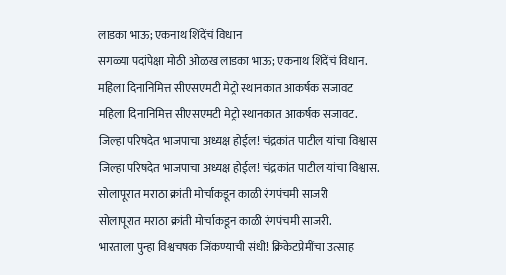लाडका भाऊ; एकनाथ शिंदेंचं विधान
सगळ्या पदांपेक्षा मोठी ओळख लाडका भाऊ; एकनाथ शिंदेंचं विधान.
महिला दिनानिमित्त सीएसएमटी मेट्रो स्थानकात आकर्षक सजावट
महिला दिनानिमित्त सीएसएमटी मेट्रो स्थानकात आकर्षक सजावट.
जिल्हा परिषदेत भाजपाचा अध्यक्ष होईल! चंद्रकांत पाटील यांचा विश्वास
जिल्हा परिषदेत भाजपाचा अध्यक्ष होईल! चंद्रकांत पाटील यांचा विश्वास.
सोलापूरात मराठा क्रांती मोर्चाकडून काळी रंगपंचमी साजरी
सोलापूरात मराठा क्रांती मोर्चाकडून काळी रंगपंचमी साजरी.
भारताला पुन्हा विश्वचषक जिंकण्याची संधी! क्रिकेटप्रेमींचा उत्साह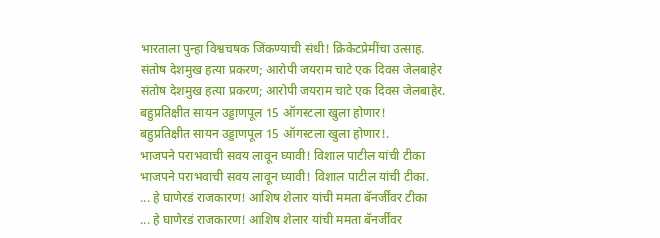भारताला पुन्हा विश्वचषक जिंकण्याची संधी! क्रिकेटप्रेमींचा उत्साह.
संतोष देशमुख हत्या प्रकरण; आरोपी जयराम चाटे एक दिवस जेलबाहेर
संतोष देशमुख हत्या प्रकरण; आरोपी जयराम चाटे एक दिवस जेलबाहेर.
बहुप्रतिक्षीत सायन उड्डाणपूल 15 ऑगस्टला खुला होणार!
बहुप्रतिक्षीत सायन उड्डाणपूल 15 ऑगस्टला खुला होणार!.
भाजपने पराभवाची सवय लावून घ्यावी! विशाल पाटील यांची टीका
भाजपने पराभवाची सवय लावून घ्यावी! विशाल पाटील यांची टीका.
... हे घाणेरडं राजकारण! आशिष शेलार यांची ममता बॅनर्जींवर टीका
... हे घाणेरडं राजकारण! आशिष शेलार यांची ममता बॅनर्जींवर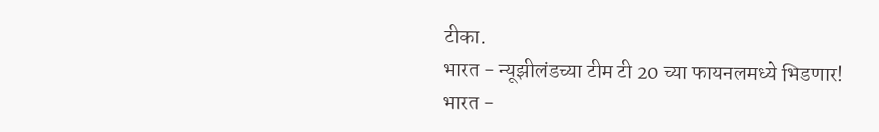टीका.
भारत - न्यूझीलंडच्या टीम टी 20 च्या फायनलमध्ये भिडणार!
भारत -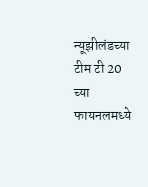न्यूझीलंडच्या टीम टी 20 च्या फायनलमध्ये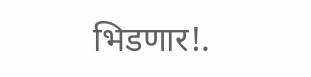भिडणार!.